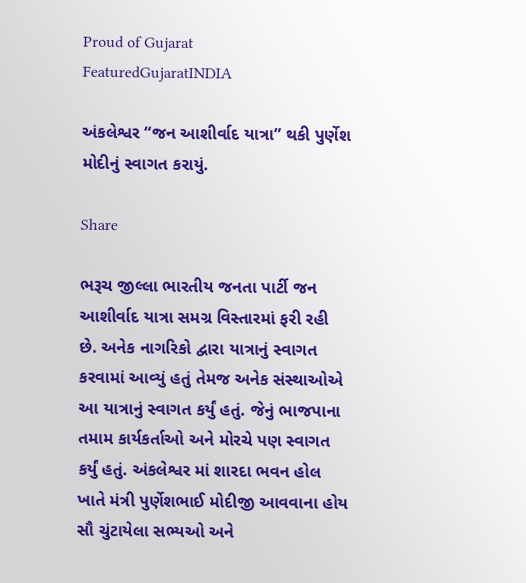Proud of Gujarat
FeaturedGujaratINDIA

અંકલેશ્વર “જન આશીર્વાદ યાત્રા” થકી પુર્ણેશ મોદીનું સ્વાગત કરાયું.

Share

ભરૂચ જીલ્લા ભારતીય જનતા પાર્ટી જન આશીર્વાદ યાત્રા સમગ્ર વિસ્તારમાં ફરી રહી છે. અનેક નાગરિકો દ્વારા યાત્રાનું સ્વાગત કરવામાં આવ્યું હતું તેમજ અનેક સંસ્થાઓએ આ યાત્રાનું સ્વાગત કર્યું હતું. જેનું ભાજપાના તમામ કાર્યકર્તાઓ અને મોરચે પણ સ્વાગત કર્યું હતું. અંકલેશ્વર માં શારદા ભવન હોલ ખાતે મંત્રી પુર્ણેશભાઈ મોદીજી આવવાના હોય સૌ ચુંટાયેલા સભ્યઓ અને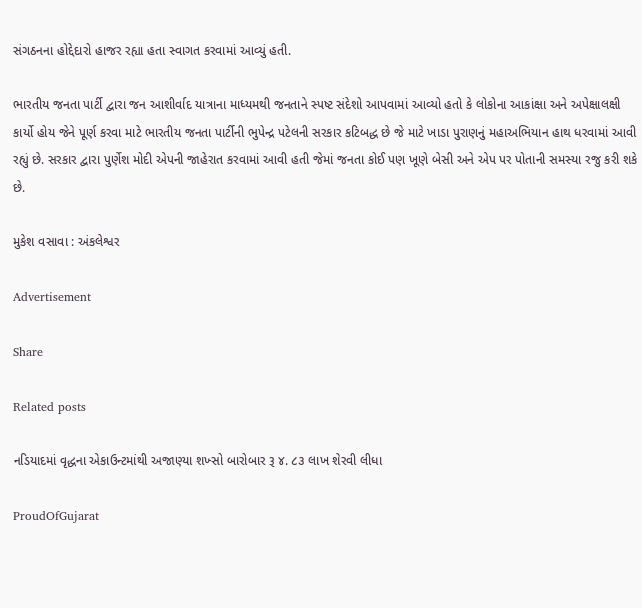સંગઠનના હોદ્દેદારો હાજર રહ્યા હતા સ્વાગત કરવામાં આવ્યું હતી.

ભારતીય જનતા પાર્ટી દ્વારા જન આશીર્વાદ યાત્રાના માધ્યમથી જનતાને સ્પષ્ટ સંદેશો આપવામાં આવ્યો હતો કે લોકોના આકાંક્ષા અને અપેક્ષાલક્ષી કાર્યો હોય જેને પૂર્ણ કરવા માટે ભારતીય જનતા પાર્ટીની ભુપેન્દ્ર પટેલની સરકાર કટિબદ્ધ છે જે માટે ખાડા પુરાણનું મહાઅભિયાન હાથ ધરવામાં આવી રહ્યું છે. સરકાર દ્વારા પુર્ણેશ મોદી એપની જાહેરાત કરવામાં આવી હતી જેમાં જનતા કોઈ પણ ખૂણે બેસી અને એપ પર પોતાની સમસ્યા રજુ કરી શકે છે.

મુકેશ વસાવા : અંકલેશ્વર

Advertisement

Share

Related posts

નડિયાદમાં વૃદ્ધના એકાઉન્ટમાંથી અજાણ્યા શખ્સો બારોબાર રૂ ૪. ૮૩ લાખ શેરવી લીધા

ProudOfGujarat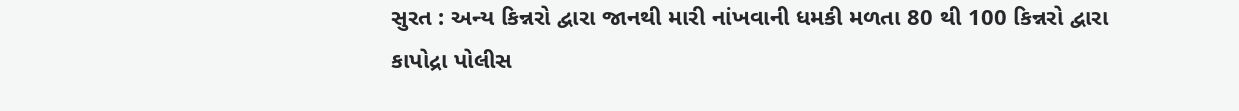સુરત : અન્ય કિન્નરો દ્વારા જાનથી મારી નાંખવાની ધમકી મળતા 80 થી 100 કિન્નરો દ્વારા કાપોદ્રા પોલીસ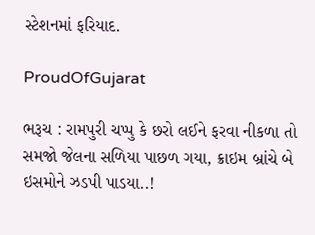સ્ટેશનમાં ફરિયાદ.

ProudOfGujarat

ભરૂચ : રામપુરી ચપ્પુ કે છરો લઈને ફરવા નીકળા તો સમજો જેલના સળિયા પાછળ ગયા, ક્રાઇમ બ્રાંચે બે ઇસમોને ઝડપી પાડયા..!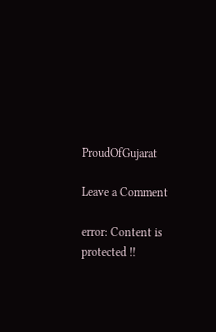ProudOfGujarat

Leave a Comment

error: Content is protected !!